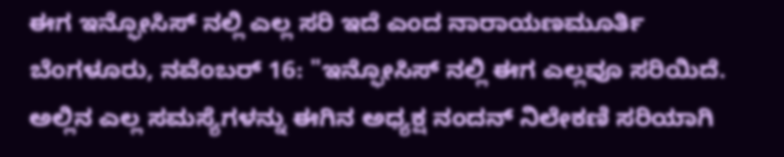ಈಗ ಇನ್ಫೋಸಿಸ್ ನಲ್ಲಿ ಎಲ್ಲ ಸರಿ ಇದೆ ಎಂದ ನಾರಾಯಣಮೂರ್ತಿ
ಬೆಂಗಳೂರು, ನವೆಂಬರ್ 16: "ಇನ್ಫೋಸಿಸ್ ನಲ್ಲಿ ಈಗ ಎಲ್ಲವೂ ಸರಿಯಿದೆ. ಅಲ್ಲಿನ ಎಲ್ಲ ಸಮಸ್ಯೆಗಳನ್ನು ಈಗಿನ ಅಧ್ಯಕ್ಷ ನಂದನ್ ನಿಲೇಕಣಿ ಸರಿಯಾಗಿ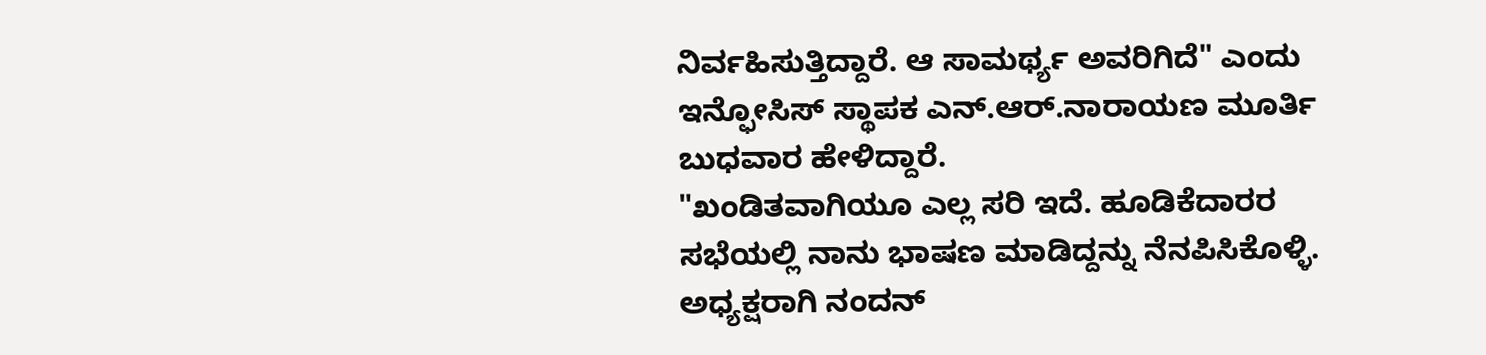ನಿರ್ವಹಿಸುತ್ತಿದ್ದಾರೆ. ಆ ಸಾಮರ್ಥ್ಯ ಅವರಿಗಿದೆ" ಎಂದು ಇನ್ಫೋಸಿಸ್ ಸ್ಥಾಪಕ ಎನ್.ಆರ್.ನಾರಾಯಣ ಮೂರ್ತಿ ಬುಧವಾರ ಹೇಳಿದ್ದಾರೆ.
"ಖಂಡಿತವಾಗಿಯೂ ಎಲ್ಲ ಸರಿ ಇದೆ. ಹೂಡಿಕೆದಾರರ ಸಭೆಯಲ್ಲಿ ನಾನು ಭಾಷಣ ಮಾಡಿದ್ದನ್ನು ನೆನಪಿಸಿಕೊಳ್ಳಿ. ಅಧ್ಯಕ್ಷರಾಗಿ ನಂದನ್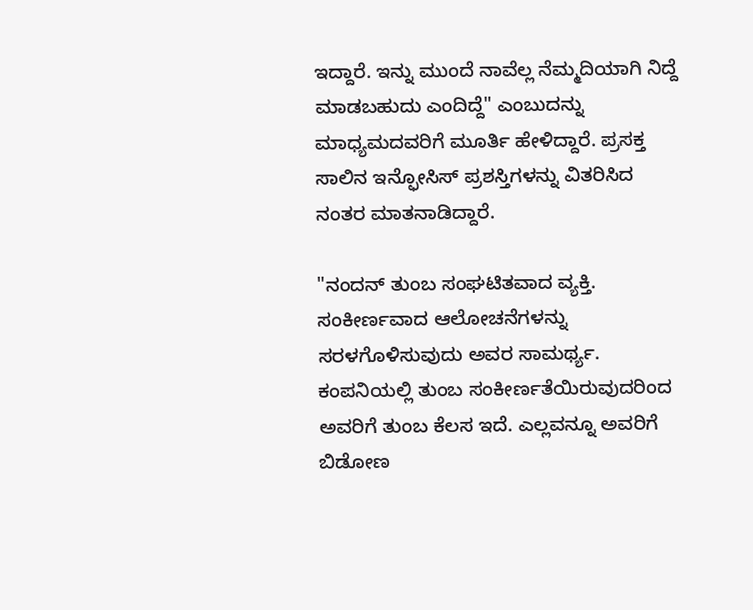ಇದ್ದಾರೆ. ಇನ್ನು ಮುಂದೆ ನಾವೆಲ್ಲ ನೆಮ್ಮದಿಯಾಗಿ ನಿದ್ದೆ ಮಾಡಬಹುದು ಎಂದಿದ್ದೆ" ಎಂಬುದನ್ನು ಮಾಧ್ಯಮದವರಿಗೆ ಮೂರ್ತಿ ಹೇಳಿದ್ದಾರೆ. ಪ್ರಸಕ್ತ ಸಾಲಿನ ಇನ್ಫೋಸಿಸ್ ಪ್ರಶಸ್ತಿಗಳನ್ನು ವಿತರಿಸಿದ ನಂತರ ಮಾತನಾಡಿದ್ದಾರೆ.

"ನಂದನ್ ತುಂಬ ಸಂಘಟಿತವಾದ ವ್ಯಕ್ತಿ. ಸಂಕೀರ್ಣವಾದ ಆಲೋಚನೆಗಳನ್ನು ಸರಳಗೊಳಿಸುವುದು ಅವರ ಸಾಮರ್ಥ್ಯ. ಕಂಪನಿಯಲ್ಲಿ ತುಂಬ ಸಂಕೀರ್ಣತೆಯಿರುವುದರಿಂದ ಅವರಿಗೆ ತುಂಬ ಕೆಲಸ ಇದೆ. ಎಲ್ಲವನ್ನೂ ಅವರಿಗೆ ಬಿಡೋಣ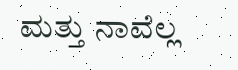ಮತ್ತು ನಾವೆಲ್ಲ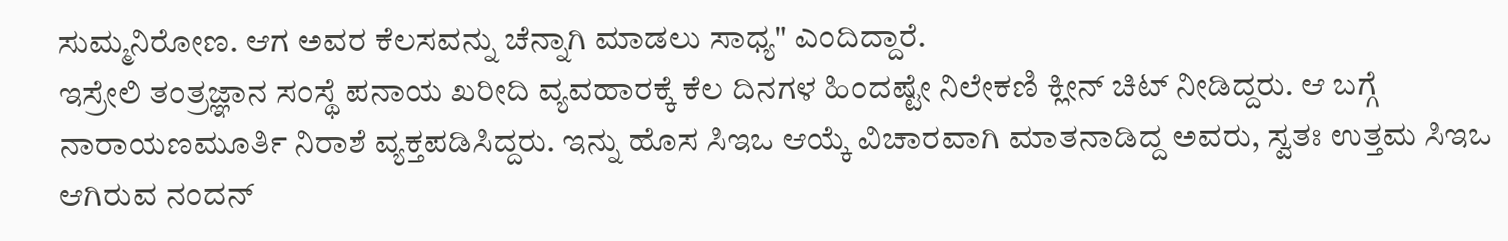ಸುಮ್ಮನಿರೋಣ. ಆಗ ಅವರ ಕೆಲಸವನ್ನು ಚೆನ್ನಾಗಿ ಮಾಡಲು ಸಾಧ್ಯ" ಎಂದಿದ್ದಾರೆ.
ಇಸ್ರೇಲಿ ತಂತ್ರಜ್ಞಾನ ಸಂಸ್ಥೆ ಪನಾಯ ಖರೀದಿ ವ್ಯವಹಾರಕ್ಕೆ ಕೆಲ ದಿನಗಳ ಹಿಂದಷ್ಟೇ ನಿಲೇಕಣಿ ಕ್ಲೀನ್ ಚಿಟ್ ನೀಡಿದ್ದರು. ಆ ಬಗ್ಗೆ ನಾರಾಯಣಮೂರ್ತಿ ನಿರಾಶೆ ವ್ಯಕ್ತಪಡಿಸಿದ್ದರು. ಇನ್ನು ಹೊಸ ಸಿಇಒ ಆಯ್ಕೆ ವಿಚಾರವಾಗಿ ಮಾತನಾಡಿದ್ದ ಅವರು, ಸ್ವತಃ ಉತ್ತಮ ಸಿಇಒ ಆಗಿರುವ ನಂದನ್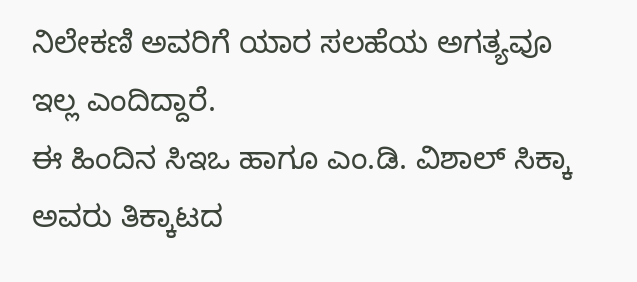ನಿಲೇಕಣಿ ಅವರಿಗೆ ಯಾರ ಸಲಹೆಯ ಅಗತ್ಯವೂ ಇಲ್ಲ ಎಂದಿದ್ದಾರೆ.
ಈ ಹಿಂದಿನ ಸಿಇಒ ಹಾಗೂ ಎಂ.ಡಿ. ವಿಶಾಲ್ ಸಿಕ್ಕಾ ಅವರು ತಿಕ್ಕಾಟದ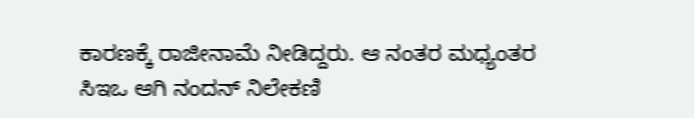ಕಾರಣಕ್ಕೆ ರಾಜೀನಾಮೆ ನೀಡಿದ್ದರು. ಆ ನಂತರ ಮಧ್ಯಂತರ ಸಿಇಒ ಆಗಿ ನಂದನ್ ನಿಲೇಕಣಿ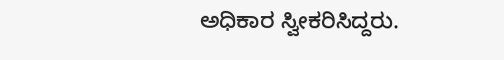ಅಧಿಕಾರ ಸ್ವೀಕರಿಸಿದ್ದರು.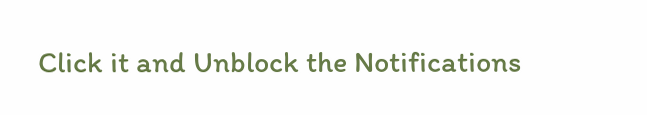Click it and Unblock the Notifications